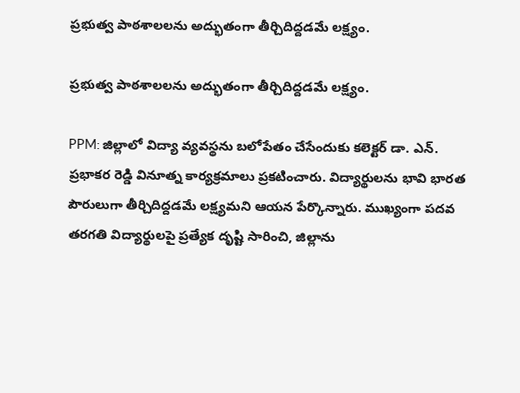ప్రభుత్వ పాఠశాలలను అద్భుతంగా తీర్చిదిద్దడమే లక్ష్యం.

ప్రభుత్వ పాఠశాలలను అద్భుతంగా తీర్చిదిద్దడమే లక్ష్యం.

PPM: జిల్లాలో విద్యా వ్యవస్థను బలోపేతం చేసేందుకు కలెక్టర్ డా. ఎన్. ప్రభాకర రెడ్డి వినూత్న కార్యక్రమాలు ప్రకటించారు. విద్యార్థులను భావి భారత పౌరులుగా తీర్చిదిద్దడమే లక్ష్యమని ఆయన పేర్కొన్నారు. ముఖ్యంగా పదవ తరగతి విద్యార్థులపై ప్రత్యేక దృష్టి సారించి, జిల్లాను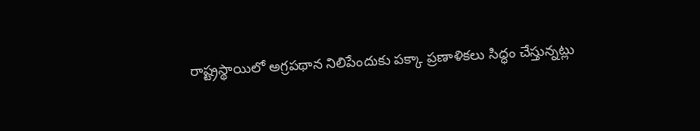రాష్ట్రస్థాయిలో అగ్రపథాన నిలిపేందుకు పక్కా ప్రణాళికలు సిద్ధం చేస్తున్నట్లు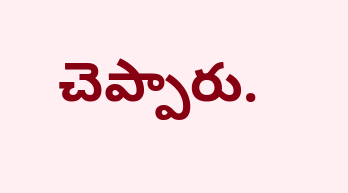చెప్పారు.